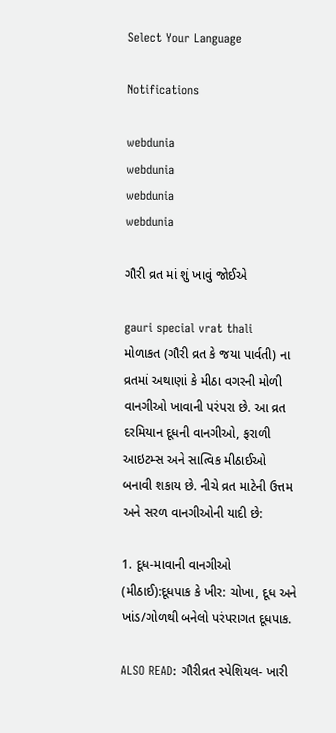Select Your Language

Notifications

webdunia
webdunia
webdunia
webdunia

ગૌરી વ્રત માં શું ખાવું જોઈએ

gauri special vrat thali
મોળાકત (ગૌરી વ્રત કે જયા પાર્વતી) ના વ્રતમાં અથાણાં કે મીઠા વગરની મોળી વાનગીઓ ખાવાની પરંપરા છે. આ વ્રત દરમિયાન દૂધની વાનગીઓ, ફરાળી આઇટમ્સ અને સાત્વિક મીઠાઈઓ બનાવી શકાય છે. નીચે વ્રત માટેની ઉત્તમ અને સરળ વાનગીઓની યાદી છે:

1. દૂધ-માવાની વાનગીઓ (મીઠાઈ):દૂધપાક કે ખીર: ચોખા, દૂધ અને ખાંડ/ગોળથી બનેલો પરંપરાગત દૂધપાક.

ALSO READ: ગૌરીવ્રત સ્પેશિયલ- ખારી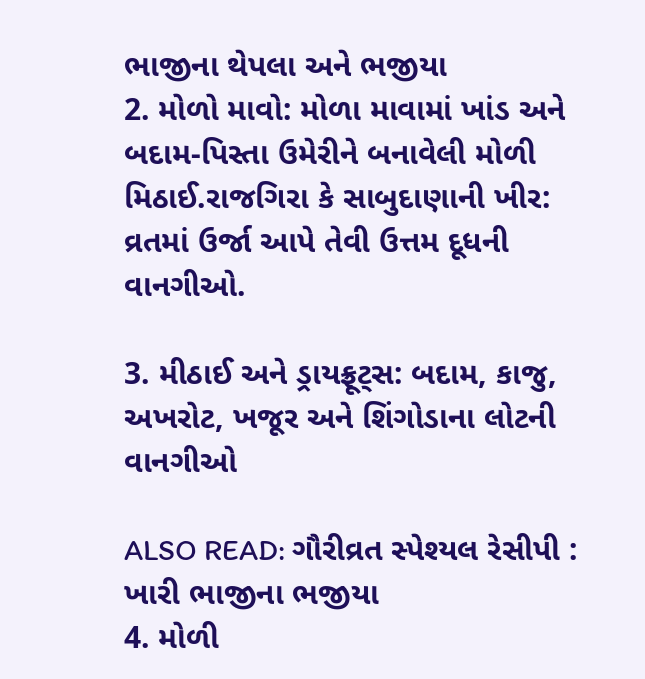ભાજીના થેપલા અને ભજીયા
2. મોળો માવો: મોળા માવામાં ખાંડ અને બદામ-પિસ્તા ઉમેરીને બનાવેલી મોળી મિઠાઈ.રાજગિરા કે સાબુદાણાની ખીર: વ્રતમાં ઉર્જા આપે તેવી ઉત્તમ દૂધની વાનગીઓ.

3. મીઠાઈ અને ડ્રાયફ્રૂટ્સ: બદામ, કાજુ, અખરોટ, ખજૂર અને શિંગોડાના લોટની વાનગીઓ

ALSO READ: ગૌરીવ્રત સ્પેશ્યલ રેસીપી : ખારી ભાજીના ભજીયા
4. મોળી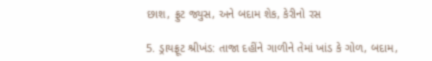છાશ, ફ્રુટ જ્યુસ, અને બદામ શેક, કેરીનો રસ

5. ડ્રાયફ્રૂટ શ્રીખંડ: તાજા દહીંને ગાળીને તેમાં ખાંડ કે ગોળ, બદામ,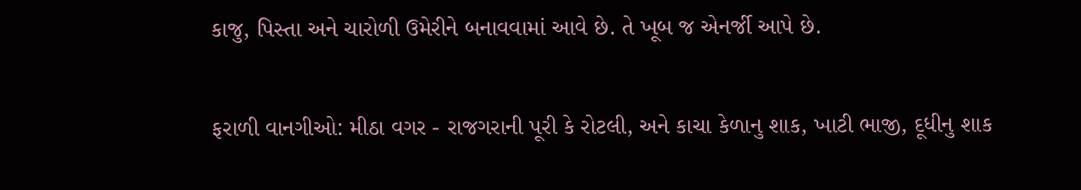કાજુ, પિસ્તા અને ચારોળી ઉમેરીને બનાવવામાં આવે છે. તે ખૂબ જ એનર્જી આપે છે.

ફરાળી વાનગીઓ: મીઠા વગર - રાજગરાની પૂરી કે રોટલી, અને કાચા કેળાનુ શાક, ખાટી ભાજી, દૂધીનુ શાક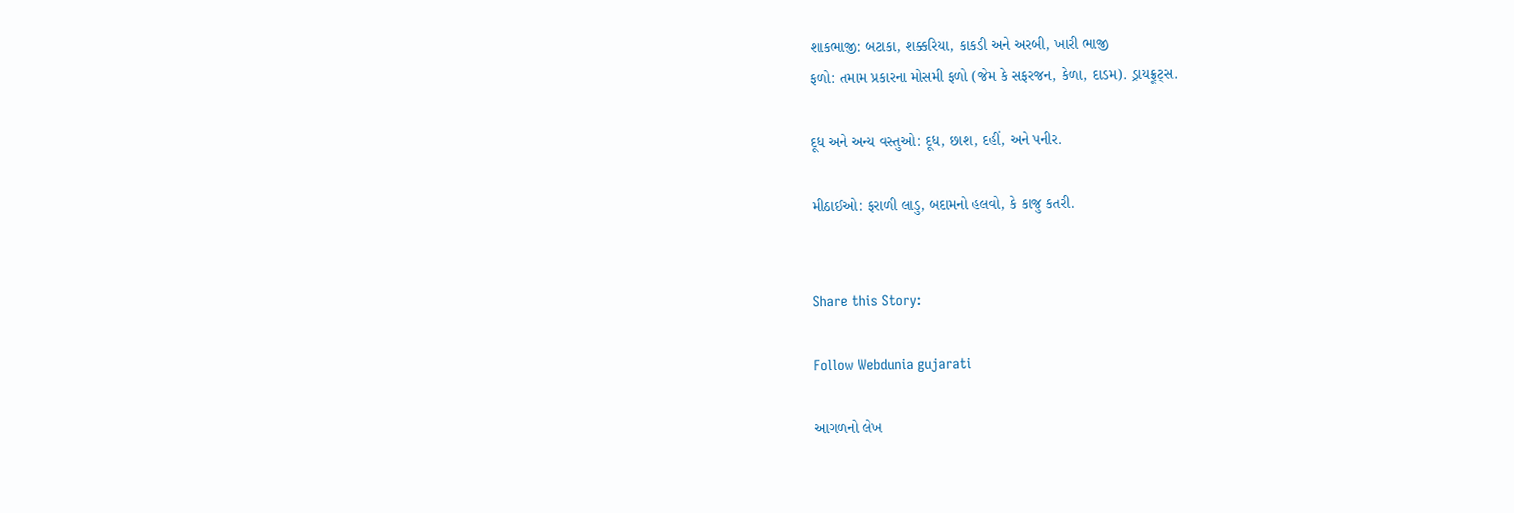શાકભાજી: બટાકા, શક્કરિયા, કાકડી અને અરબી, ખારી ભાજી
ફળો: તમામ પ્રકારના મોસમી ફળો (જેમ કે સફરજન, કેળા, દાડમ). ડ્રાયફ્રૂટ્સ.

દૂધ અને અન્ય વસ્તુઓ: દૂધ, છાશ, દહીં, અને પનીર.

મીઠાઈઓ: ફરાળી લાડુ, બદામનો હલવો, કે કાજુ કતરી.


Share this Story:

Follow Webdunia gujarati

આગળનો લેખ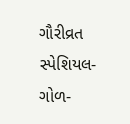ગૌરીવ્રત સ્પેશિયલ- ગોળ-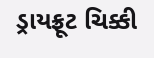ડ્રાયફ્રૂટ ચિક્કી